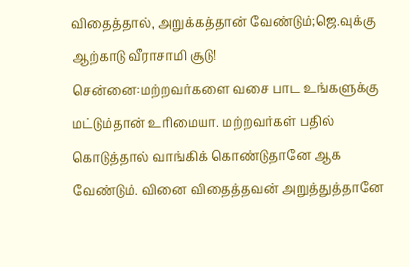விதைத்தால், அறுக்கத்தான் வேண்டும்;ஜெ.வுக்கு ஆற்காடு வீராசாமி சூடு!
சென்னை:மற்றவர்களை வசை பாட உங்களுக்கு மட்டும்தான் உரிமையா. மற்றவர்கள் பதில் கொடுத்தால் வாங்கிக் கொண்டுதானே ஆக வேண்டும். வினை விதைத்தவன் அறுத்துத்தானே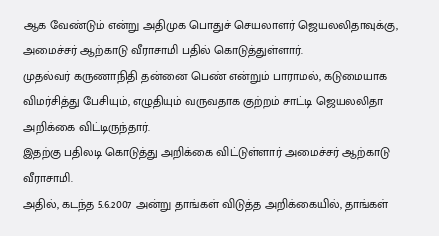ஆக வேண்டும் என்று அதிமுக பொதுச் செயலாளர் ஜெயலலிதாவுக்கு, அமைச்சர் ஆற்காடு வீராசாமி பதில் கொடுத்துள்ளார்.
முதல்வர் கருணாநிதி தன்னை பெண் என்றும் பாராமல், கடுமையாக விமர்சித்து பேசியும், எழுதியும் வருவதாக குற்றம் சாட்டி ஜெயலலிதா அறிக்கை விட்டிருந்தார்.
இதற்கு பதிலடி கொடுத்து அறிக்கை விட்டுள்ளார் அமைச்சர் ஆற்காடு வீராசாமி.
அதில், கடந்த 5.6.2007 அன்று தாங்கள் விடுத்த அறிக்கையில், தாங்கள்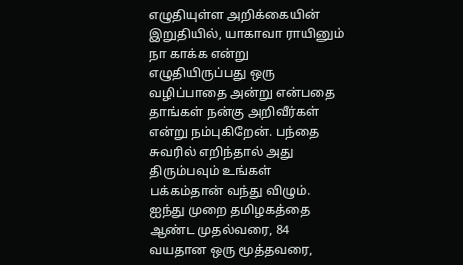எழுதியுள்ள அறிக்கையின் இறுதியில், யாகாவா ராயினும் நா காக்க என்று எழுதியிருப்பது ஒரு வழிப்பாதை அன்று என்பதை தாங்கள் நன்கு அறிவீர்கள் என்று நம்புகிறேன். பந்தை சுவரில் எறிந்தால் அது திரும்பவும் உங்கள் பக்கம்தான் வந்து விழும்.
ஐந்து முறை தமிழகத்தை ஆண்ட முதல்வரை, 84 வயதான ஒரு மூத்தவரை,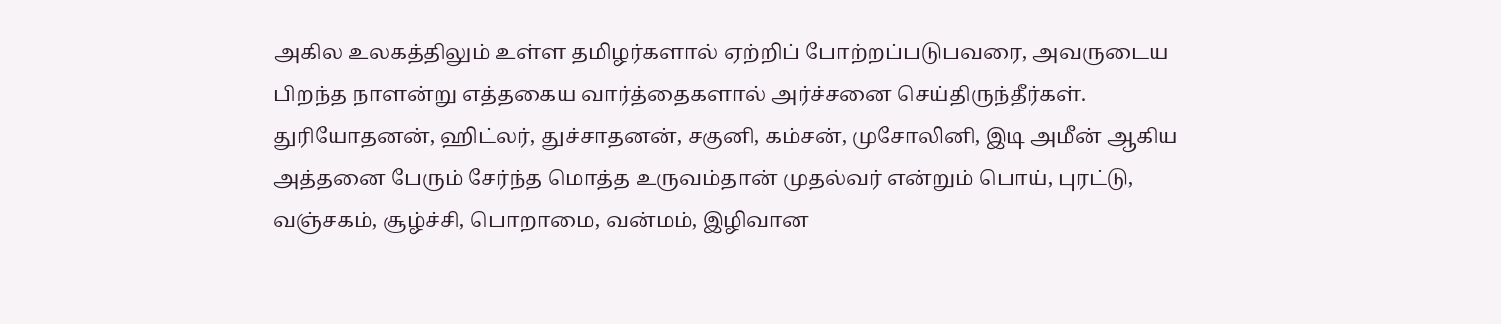அகில உலகத்திலும் உள்ள தமிழர்களால் ஏற்றிப் போற்றப்படுபவரை, அவருடைய பிறந்த நாளன்று எத்தகைய வார்த்தைகளால் அர்ச்சனை செய்திருந்தீர்கள்.
துரியோதனன், ஹிட்லர், துச்சாதனன், சகுனி, கம்சன், முசோலினி, இடி அமீன் ஆகிய அத்தனை பேரும் சேர்ந்த மொத்த உருவம்தான் முதல்வர் என்றும் பொய், புரட்டு, வஞ்சகம், சூழ்ச்சி, பொறாமை, வன்மம், இழிவான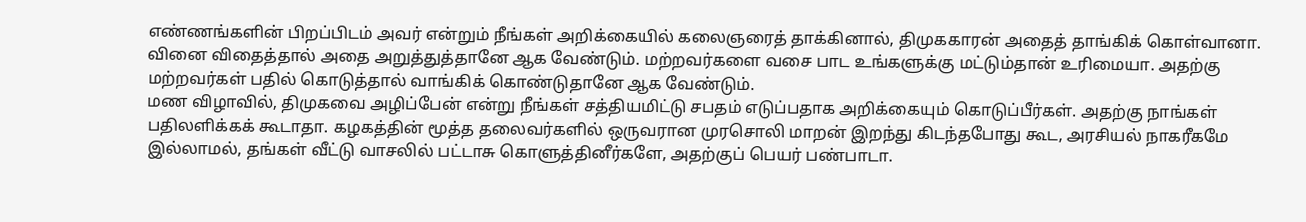எண்ணங்களின் பிறப்பிடம் அவர் என்றும் நீங்கள் அறிக்கையில் கலைஞரைத் தாக்கினால், திமுககாரன் அதைத் தாங்கிக் கொள்வானா.
வினை விதைத்தால் அதை அறுத்துத்தானே ஆக வேண்டும். மற்றவர்களை வசை பாட உங்களுக்கு மட்டும்தான் உரிமையா. அதற்கு மற்றவர்கள் பதில் கொடுத்தால் வாங்கிக் கொண்டுதானே ஆக வேண்டும்.
மண விழாவில், திமுகவை அழிப்பேன் என்று நீங்கள் சத்தியமிட்டு சபதம் எடுப்பதாக அறிக்கையும் கொடுப்பீர்கள். அதற்கு நாங்கள் பதிலளிக்கக் கூடாதா. கழகத்தின் மூத்த தலைவர்களில் ஒருவரான முரசொலி மாறன் இறந்து கிடந்தபோது கூட, அரசியல் நாகரீகமே இல்லாமல், தங்கள் வீட்டு வாசலில் பட்டாசு கொளுத்தினீர்களே, அதற்குப் பெயர் பண்பாடா.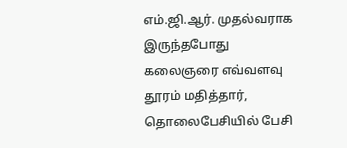எம்.ஜி.ஆர். முதல்வராக இருந்தபோது கலைஞரை எவ்வளவு தூரம் மதித்தார், தொலைபேசியில் பேசி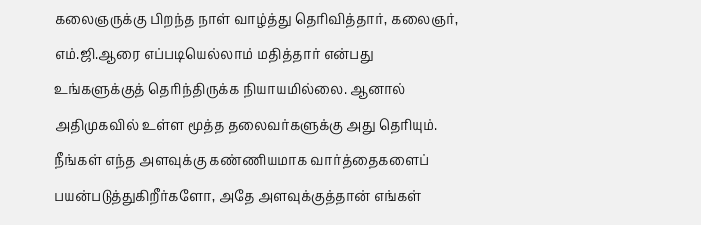கலைஞருக்கு பிறந்த நாள் வாழ்த்து தெரிவித்தார், கலைஞர், எம்.ஜி.ஆரை எப்படியெல்லாம் மதித்தார் என்பது உங்களுக்குத் தெரிந்திருக்க நியாயமில்லை. ஆனால் அதிமுகவில் உள்ள மூத்த தலைவர்களுக்கு அது தெரியும்.
நீங்கள் எந்த அளவுக்கு கண்ணியமாக வார்த்தைகளைப் பயன்படுத்துகிறீர்களோ, அதே அளவுக்குத்தான் எங்கள்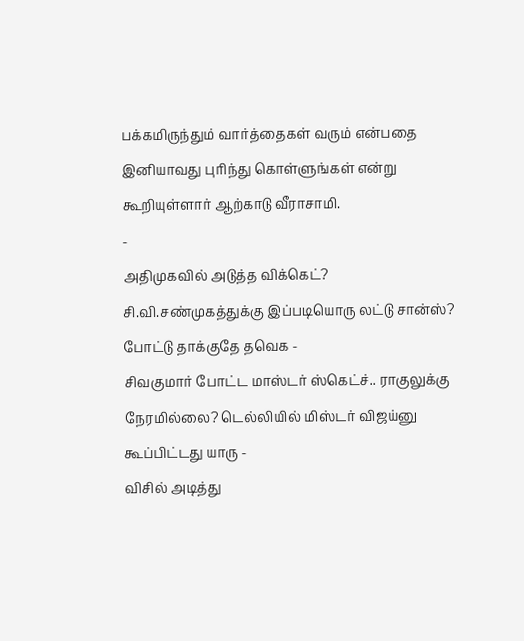பக்கமிருந்தும் வார்த்தைகள் வரும் என்பதை இனியாவது புரிந்து கொள்ளுங்கள் என்று கூறியுள்ளார் ஆற்காடு வீராசாமி.
-
அதிமுகவில் அடுத்த விக்கெட்? சி.வி.சண்முகத்துக்கு இப்படியொரு லட்டு சான்ஸ்? போட்டு தாக்குதே தவெக -
சிவகுமார் போட்ட மாஸ்டர் ஸ்கெட்ச்.. ராகுலுக்கு நேரமில்லை? டெல்லியில் மிஸ்டர் விஜய்னு கூப்பிட்டது யாரு -
விசில் அடித்து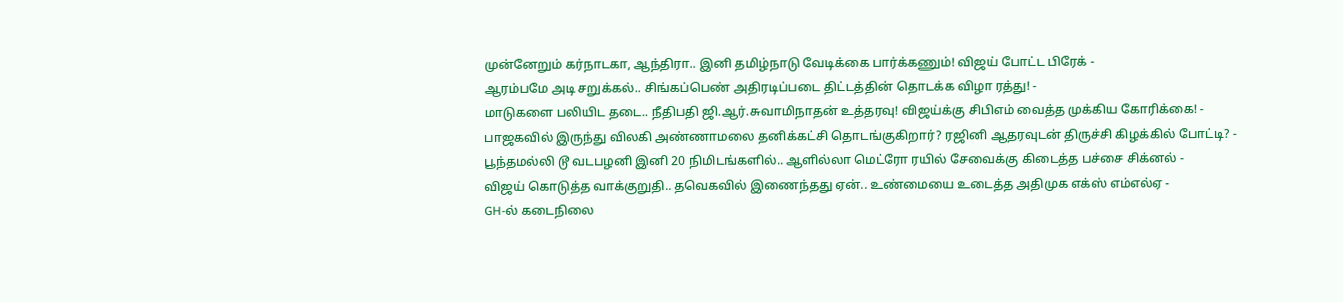முன்னேறும் கர்நாடகா, ஆந்திரா.. இனி தமிழ்நாடு வேடிக்கை பார்க்கணும்! விஜய் போட்ட பிரேக் -
ஆரம்பமே அடி சறுக்கல்.. சிங்கப்பெண் அதிரடிப்படை திட்டத்தின் தொடக்க விழா ரத்து! -
மாடுகளை பலியிட தடை.. நீதிபதி ஜி.ஆர்.சுவாமிநாதன் உத்தரவு! விஜய்க்கு சிபிஎம் வைத்த முக்கிய கோரிக்கை! -
பாஜகவில் இருந்து விலகி அண்ணாமலை தனிக்கட்சி தொடங்குகிறார்? ரஜினி ஆதரவுடன் திருச்சி கிழக்கில் போட்டி? -
பூந்தமல்லி டூ வடபழனி இனி 20 நிமிடங்களில்.. ஆளில்லா மெட்ரோ ரயில் சேவைக்கு கிடைத்த பச்சை சிக்னல் -
விஜய் கொடுத்த வாக்குறுதி.. தவெகவில் இணைந்தது ஏன்.. உண்மையை உடைத்த அதிமுக எக்ஸ் எம்எல்ஏ -
GH-ல் கடைநிலை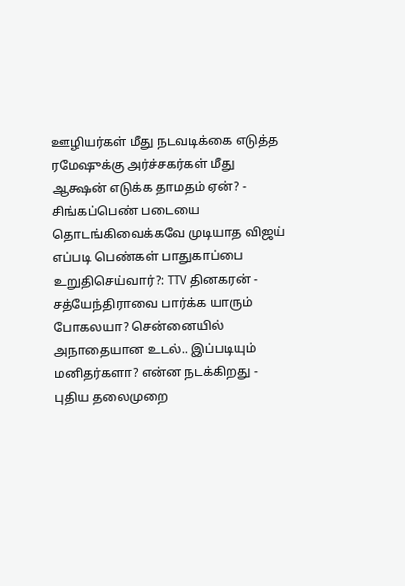ஊழியர்கள் மீது நடவடிக்கை எடுத்த ரமேஷுக்கு அர்ச்சகர்கள் மீது ஆக்ஷன் எடுக்க தாமதம் ஏன்? -
சிங்கப்பெண் படையை தொடங்கிவைக்கவே முடியாத விஜய் எப்படி பெண்கள் பாதுகாப்பை உறுதிசெய்வார்?: TTV தினகரன் -
சத்யேந்திராவை பார்க்க யாரும் போகலயா? சென்னையில் அநாதையான உடல்.. இப்படியும் மனிதர்களா? என்ன நடக்கிறது -
புதிய தலைமுறை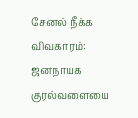சேனல் நீக்க விவகாரம்: ஜனநாயக குரல்வளையை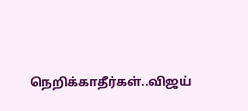நெறிக்காதீர்கள்..விஜய்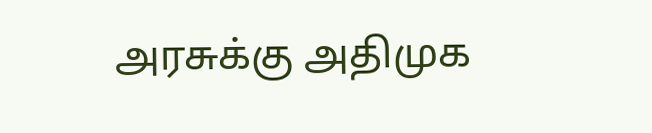அரசுக்கு அதிமுக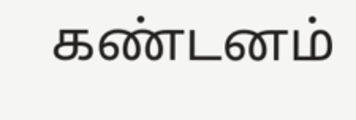கண்டனம்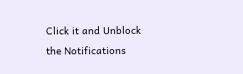Click it and Unblock the Notifications